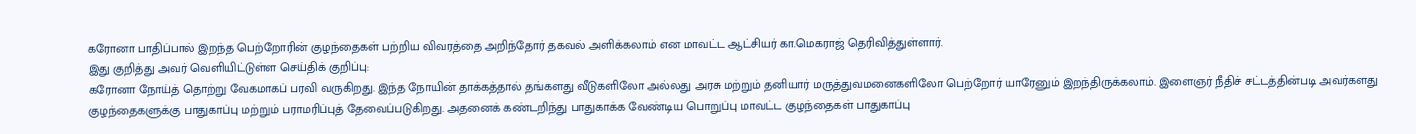கரோனா பாதிப்பால் இறந்த பெற்றோரின் குழந்தைகள் பற்றிய விவரத்தை அறிந்தோர் தகவல் அளிக்கலாம் என மாவட்ட ஆட்சியர் கா.மெகராஜ் தெரிவித்துள்ளார்.
இது குறித்து அவர் வெளியிட்டுள்ள செய்திக் குறிப்பு:
கரோனா நோய்த் தொற்று வேகமாகப் பரவி வருகிறது. இந்த நோயின் தாக்கத்தால் தங்களது வீடுகளிலோ அல்லது அரசு மற்றும் தனியார் மருத்துவமனைகளிலோ பெற்றோர் யாரேனும் இறந்திருக்கலாம். இளைஞர் நீதிச் சட்டத்தின்படி அவர்களது குழந்தைகளுக்கு பாதுகாப்பு மற்றும் பராமரிப்புத் தேவைப்படுகிறது. அதனைக் கண்டறிந்து பாதுகாக்க வேண்டிய பொறுப்பு மாவட்ட குழந்தைகள் பாதுகாப்பு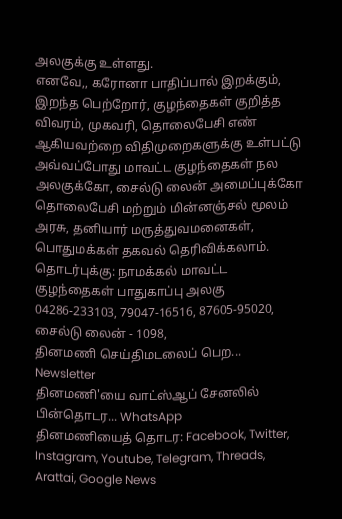அலகுக்கு உள்ளது.
எனவே,, கரோனா பாதிப்பால் இறக்கும், இறந்த பெற்றோர், குழந்தைகள் குறித்த விவரம், முகவரி, தொலைபேசி எண் ஆகியவற்றை விதிமுறைகளுக்கு உள்பட்டு அவ்வப்போது மாவட்ட குழந்தைகள் நல அலகுக்கோ, சைல்டு லைன் அமைப்புக்கோ தொலைபேசி மற்றும் மின்னஞ்சல் மூலம் அரசு, தனியார் மருத்துவமனைகள், பொதுமக்கள் தகவல் தெரிவிக்கலாம். தொடர்புக்கு: நாமக்கல் மாவட்ட குழந்தைகள் பாதுகாப்பு அலகு 04286-233103, 79047-16516, 87605-95020, சைல்டு லைன் - 1098,
தினமணி செய்திமடலைப் பெற... Newsletter
தினமணி'யை வாட்ஸ்ஆப் சேனலில் பின்தொடர... WhatsApp
தினமணியைத் தொடர: Facebook, Twitter, Instagram, Youtube, Telegram, Threads, Arattai, Google News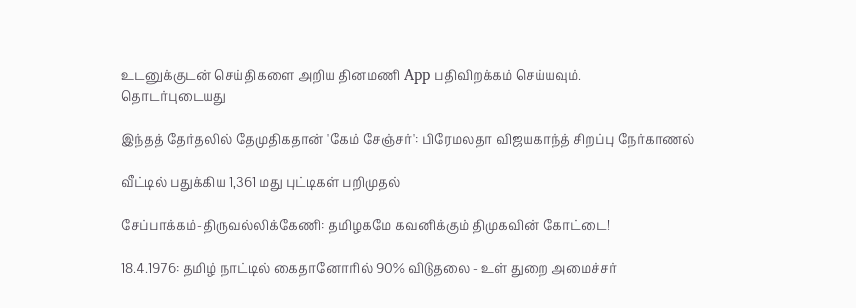உடனுக்குடன் செய்திகளை அறிய தினமணி App பதிவிறக்கம் செய்யவும்.
தொடர்புடையது

இந்தத் தேர்தலில் தேமுதிகதான் 'கேம் சேஞ்சர்': பிரேமலதா விஜயகாந்த் சிறப்பு நேர்காணல்

வீட்டில் பதுக்கிய 1,361 மது புட்டிகள் பறிமுதல்

சேப்பாக்கம்-திருவல்லிக்கேணி: தமிழகமே கவனிக்கும் திமுகவின் கோட்டை!

18.4.1976: தமிழ் நாட்டில் கைதானோரில் 90% விடுதலை - உள் துறை அமைச்சர்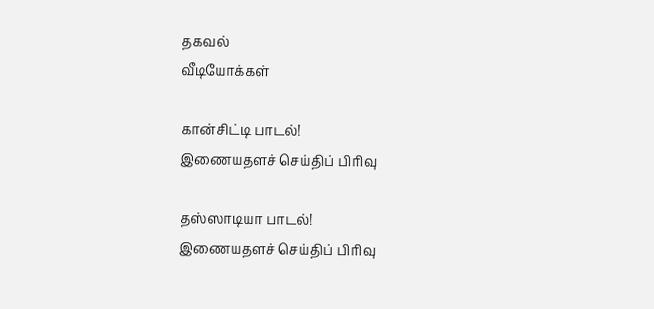தகவல்
வீடியோக்கள்

கான்சிட்டி பாடல்!
இணையதளச் செய்திப் பிரிவு

தஸ்ஸாடியா பாடல்!
இணையதளச் செய்திப் பிரிவு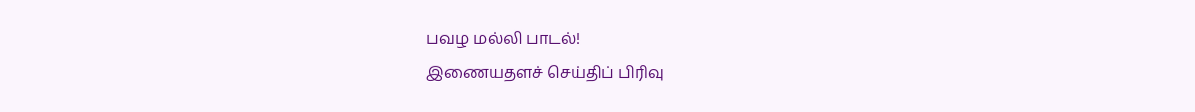பவழ மல்லி பாடல்!
இணையதளச் செய்திப் பிரிவு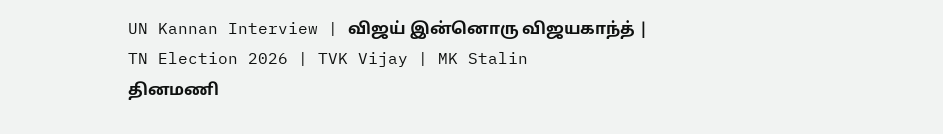UN Kannan Interview | விஜய் இன்னொரு விஜயகாந்த் | TN Election 2026 | TVK Vijay | MK Stalin
தினமணி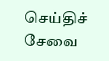செய்திச் சேவை